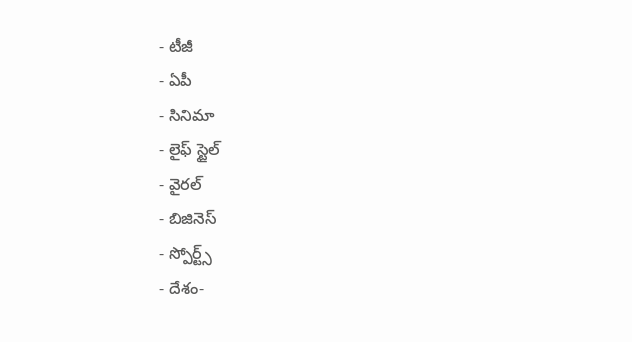- టీజీ
- ఏపీ
- సినిమా
- లైఫ్ స్టైల్
- వైరల్
- బిజినెస్
- స్పోర్ట్స్
- దేశం-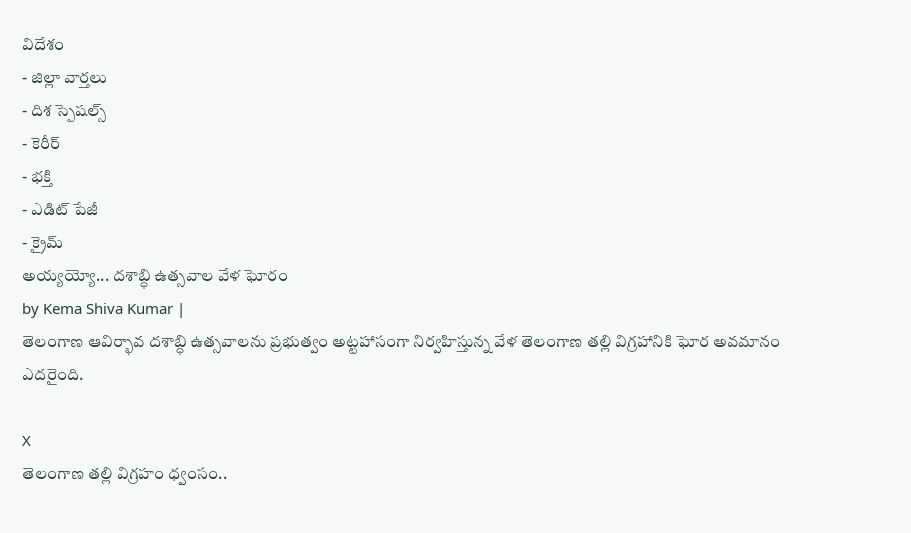విదేశం
- జిల్లా వార్తలు
- దిశ స్పెషల్స్
- కెరీర్
- భక్తి
- ఎడిట్ పేజీ
- క్రైమ్
అయ్యయ్యో... దశాబ్ధి ఉత్సవాల వేళ ఘోరం
by Kema Shiva Kumar |
తెలంగాణ ఆవిర్భావ దశాబ్ధి ఉత్సవాలను ప్రభుత్వం అట్టహాసంగా నిర్వహిస్తున్న వేళ తెలంగాణ తల్లి విగ్రహానికి ఘోర అవమానం ఎదరైంది.

X
తెలంగాణ తల్లి విగ్రహం ధ్వంసం..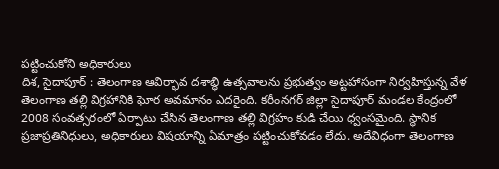పట్టించుకోని అధికారులు
దిశ, సైదాపూర్ : తెలంగాణ ఆవిర్భావ దశాబ్ధి ఉత్సవాలను ప్రభుత్వం అట్టహాసంగా నిర్వహిస్తున్న వేళ తెలంగాణ తల్లి విగ్రహానికి ఘోర అవమానం ఎదరైంది. కరీంనగర్ జిల్లా సైదాపూర్ మండల కేంద్రంలో 2008 సంవత్సరంలో ఏర్పాటు చేసిన తెలంగాణ తల్లి విగ్రహం కుడి చేయి ధ్వంసమైంది. స్థానిక ప్రజాప్రతినిధులు, అధికారులు విషయాన్ని ఏమాత్రం పట్టించుకోవడం లేదు. అదేవిధంగా తెలంగాణ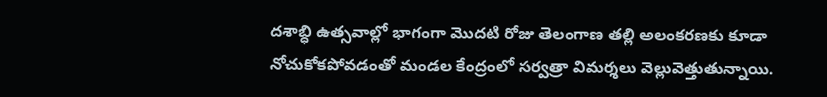దశాబ్ధి ఉత్సవాల్లో భాగంగా మొదటి రోజు తెలంగాణ తల్లి అలంకరణకు కూడా నోచుకోకపోవడంతో మండల కేంద్రంలో సర్వత్రా విమర్శలు వెల్లువెత్తుతున్నాయి.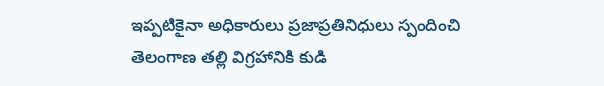ఇప్పటికైనా అధికారులు ప్రజాప్రతినిధులు స్పందించి తెలంగాణ తల్లి విగ్రహానికి కుడి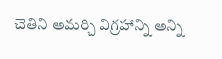చెతిని అమర్చి విగ్రహాన్ని అన్ని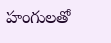హంగులతో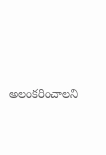అలంకరించాలని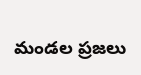మండల ప్రజలు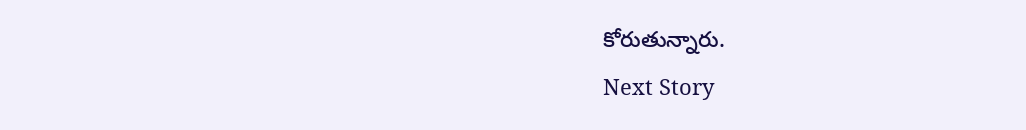కోరుతున్నారు.
Next Story